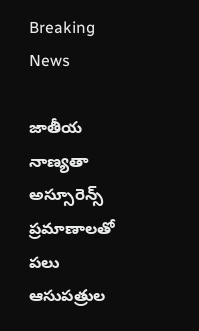Breaking News

జాతీయ నాణ్యతా అస్సూరెన్స్ ప్రమాణాలతో పలు ఆసుపత్రుల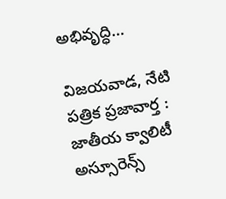అభివృద్ధి…

విజయవాడ, నేటి పత్రిక ప్రజావార్త :
జాతీయ క్వాలిటీ అస్సూరెన్స్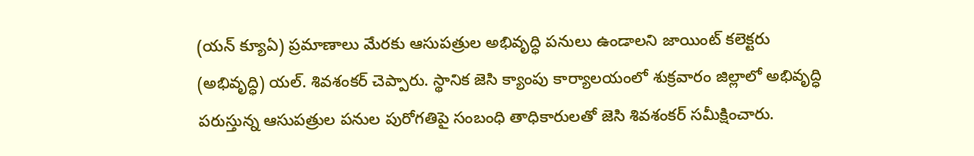(యన్ క్యూఏ) ప్రమాణాలు మేరకు ఆసుపత్రుల అభివృద్ధి పనులు ఉండాలని జాయింట్ కలెక్టరు (అభివృద్ధి) యల్. శివశంకర్ చెప్పారు. స్థానిక జెసి క్యాంపు కార్యాలయంలో శుక్రవారం జిల్లాలో అభివృద్ధి పరుస్తున్న ఆసుపత్రుల పనుల పురోగతిపై సంబంధి తాధికారులతో జెసి శివశంకర్ సమీక్షించారు.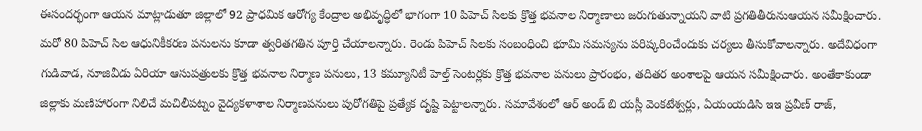ఈసందర్భంగా ఆయన మాట్లాడుతూ జిల్లాలో 92 ప్రాధమిక ఆరోగ్య కేంద్రాల అభివృద్ధిలో భాగంగా 10 పిహెచ్ సిలకు క్రొత్త భవనాల నిర్మాణాలు జరుగుతున్నాయని వాటి ప్రగతితీరునుఆయన సమీక్షించారు. మరో 80 పిహెచ్ సిల ఆధునికీకరణ పనులను కూడా త్వరితగతిన పూర్తి చేయాలన్నారు. రెండు పిహెచ్ సిలకు సంబంధించి భూమి సమస్యను పరిష్కరించేందుకు చర్యలు తీసుకోవాలన్నారు. అదేవిధంగా గుడివాడ, నూజివీడు ఏరియా ఆసుపత్రులకు క్రొత్త భవనాల నిర్మాణ పనులు, 13 కమ్యూనిటీ హెల్త్ సెంటర్లకు క్రొత్త భవనాల పనులు ప్రారంభం, తదితర అంశాలపై ఆయన సమీక్షించారు. అంతేకాకుండా జిల్లాకు మణిహారంగా నిలిచే మచిలీపట్నం వైద్యకళాశాల నిర్మాణపనులు పురోగతిపై ప్రత్యేక దృష్టి పెట్టాలన్నారు. సమావేశంలో ఆర్ అండ్ బి యస్లీ వెంకటేశ్వర్లు, ఏయంయడిసి ఇఇ ప్రవీణ్ రాజ్,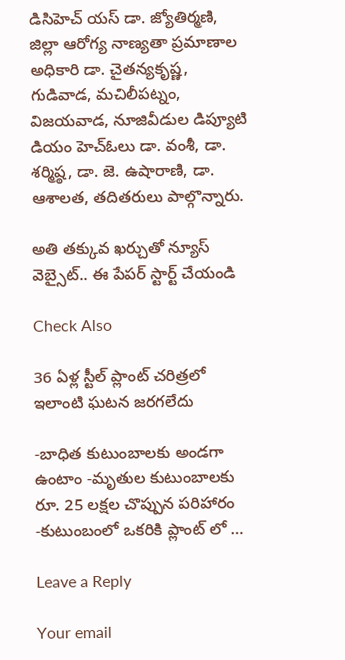డిసిహెచ్ యస్ డా. జ్యోతిర్మణి, జిల్లా ఆరోగ్య నాణ్యతా ప్రమాణాల అధికారి డా. చైతన్యకృష్ణ, గుడివాడ, మచిలీపట్నం, విజయవాడ, నూజివీడుల డిప్యూటి డియం హెచ్ఓలు డా. వంశీ, డా. శర్మిష్ఠ, డా. జె. ఉషారాణి, డా. ఆశాలత, తదితరులు పాల్గొన్నారు.

అతి తక్కువ ఖర్చుతో న్యూస్ వెబ్సైట్.. ఈ పేపర్ స్టార్ట్ చేయండి

Check Also

36 ఏళ్ల స్టీల్ ప్లాంట్ చరిత్రలో ఇలాంటి ఘటన జరగలేదు

-బాధిత కుటుంబాలకు అండగా ఉంటాం -మృతుల కుటుంబాలకు రూ. 25 లక్షల చొప్పున పరిహారం -కుటుంబంలో ఒకరికి ప్లాంట్ లో …

Leave a Reply

Your email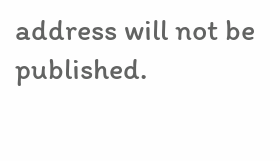address will not be published.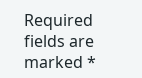Required fields are marked *